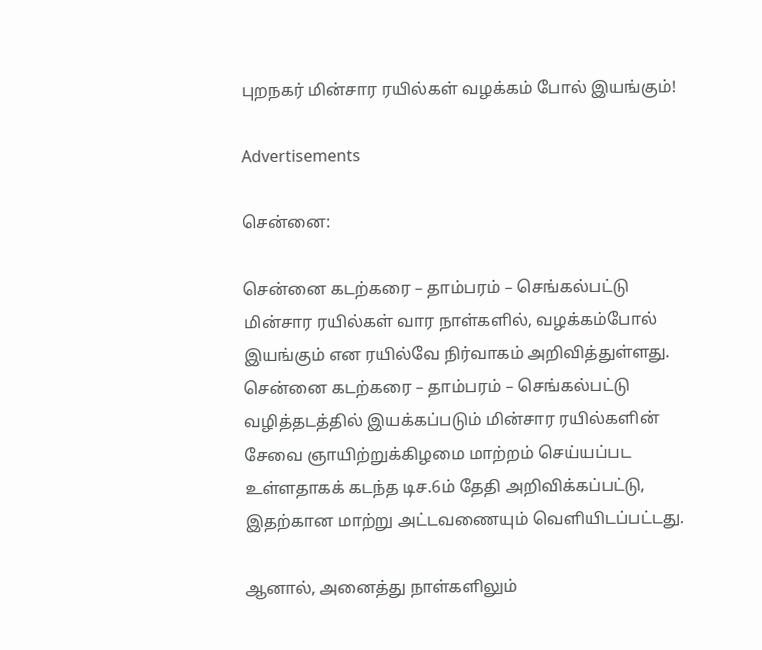புறநகர் மின்சார ரயில்கள் வழக்கம் போல் இயங்கும்!

Advertisements

சென்னை:

சென்னை கடற்கரை – தாம்பரம் – செங்கல்பட்டு மின்சார ரயில்கள் வார நாள்களில், வழக்கம்போல் இயங்கும் என ரயில்வே நிர்வாகம் அறிவித்துள்ளது. சென்னை கடற்கரை – தாம்பரம் – செங்கல்பட்டு வழித்தடத்தில் இயக்கப்படும் மின்சார ரயில்களின் சேவை ஞாயிற்றுக்கிழமை மாற்றம் செய்யப்பட உள்ளதாகக் கடந்த டிச.6ம் தேதி அறிவிக்கப்பட்டு, இதற்கான மாற்று அட்டவணையும் வெளியிடப்பட்டது.

ஆனால், அனைத்து நாள்களிலும்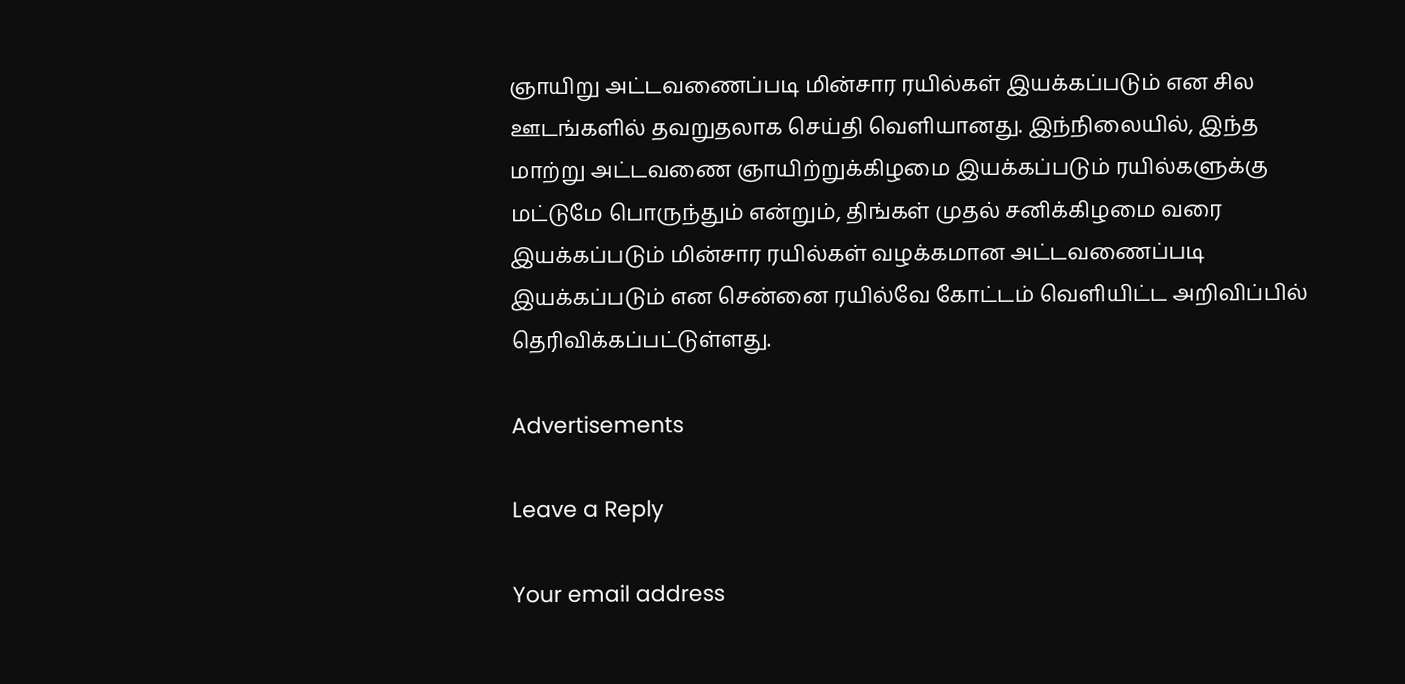ஞாயிறு அட்டவணைப்படி மின்சார ரயில்கள் இயக்கப்படும் என சில ஊடங்களில் தவறுதலாக செய்தி வெளியானது. இந்நிலையில், இந்த மாற்று அட்டவணை ஞாயிற்றுக்கிழமை இயக்கப்படும் ரயில்களுக்கு மட்டுமே பொருந்தும் என்றும், திங்கள் முதல் சனிக்கிழமை வரை இயக்கப்படும் மின்சார ரயில்கள் வழக்கமான அட்டவணைப்படி இயக்கப்படும் என சென்னை ரயில்வே கோட்டம் வெளியிட்ட அறிவிப்பில் தெரிவிக்கப்பட்டுள்ளது.

Advertisements

Leave a Reply

Your email address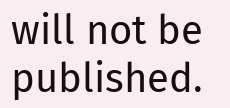will not be published.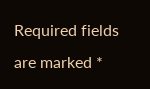Required fields are marked *